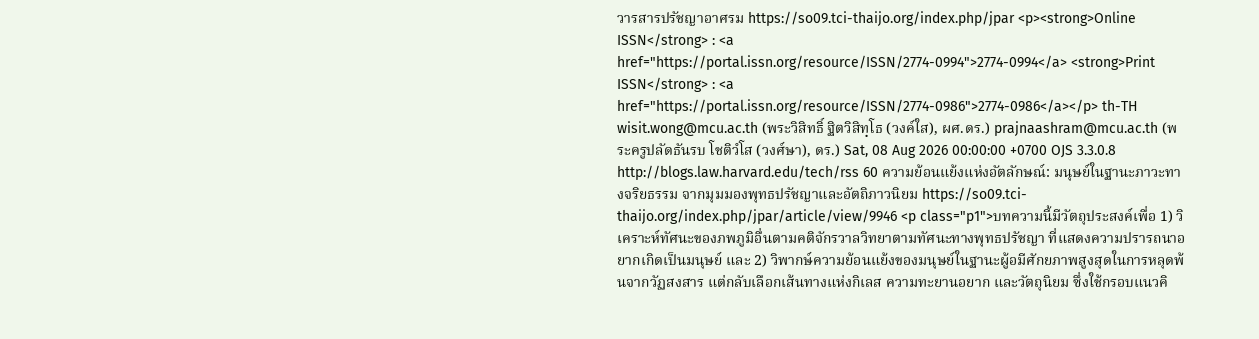วารสารปรัชญาอาศรม https://so09.tci-thaijo.org/index.php/jpar <p><strong>Online ISSN</strong> : <a href="https://portal.issn.org/resource/ISSN/2774-0994">2774-0994</a> <strong>Print ISSN</strong> : <a href="https://portal.issn.org/resource/ISSN/2774-0986">2774-0986</a></p> th-TH wisit.wong@mcu.ac.th (พระวิสิทธิ์ ฐิตวิสิทฺโธ (วงค์ใส), ผศ.ดร.) prajnaashram@mcu.ac.th (พระครูปลัดธันรบ โชติวํโส (วงศ์ษา), ดร.) Sat, 08 Aug 2026 00:00:00 +0700 OJS 3.3.0.8 http://blogs.law.harvard.edu/tech/rss 60 ความย้อนแย้งแห่งอัตลักษณ์: มนุษย์ในฐานะภาวะทางจริยธรรม จากมุมมองพุทธปรัชญาและอัตถิภาวนิยม https://so09.tci-thaijo.org/index.php/jpar/article/view/9946 <p class="p1">บทความนี้มีวัตถุประสงค์เพื่อ 1) วิเคราะห์ทัศนะของภพภูมิอื่นตามคติจักรวาลวิทยาตามทัศนะทางพุทธปรัชญา ที่แสดงความปรารถนาอยากเกิดเป็นมนุษย์ และ 2) วิพากษ์ความย้อนแย้งของมนุษย์ในฐานะผู้อมีศักยภาพสูงสุดในการหลุดพ้นจากวัฏสงสาร แต่กลับเลือกเส้นทางแห่งกิเลส ความทะยานอยาก และวัตถุนิยม ซึ่งใช้กรอบแนวคิ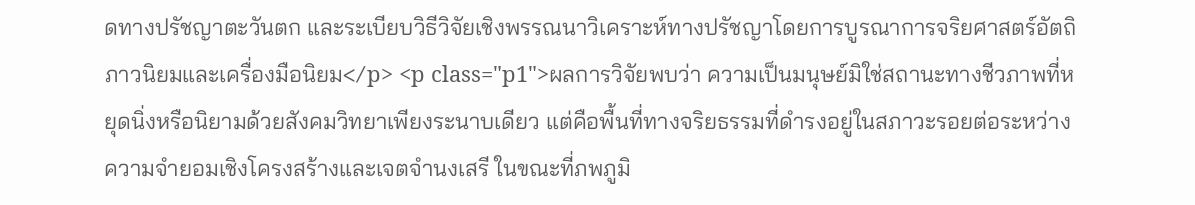ดทางปรัชญาตะวันตก และระเบียบวิธีวิจัยเชิงพรรณนาวิเคราะห์ทางปรัชญาโดยการบูรณาการจริยศาสตร์อัตถิภาวนิยมและเครื่องมือนิยม</p> <p class="p1">ผลการวิจัยพบว่า ความเป็นมนุษย์มิใช่สถานะทางชีวภาพที่หยุดนิ่งหรือนิยามด้วยสังคมวิทยาเพียงระนาบเดียว แต่คือพื้นที่ทางจริยธรรมที่ดำรงอยู่ในสภาวะรอยต่อระหว่างความจำยอมเชิงโครงสร้างและเจตจำนงเสรี ในขณะที่ภพภูมิ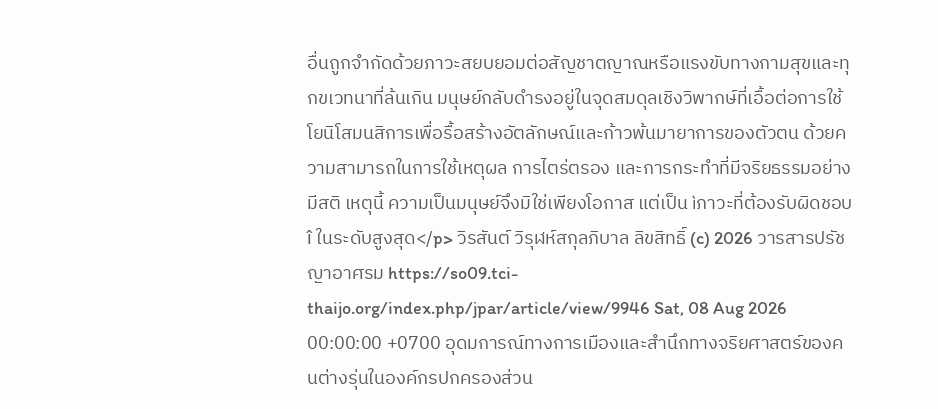อื่นถูกจำกัดด้วยภาวะสยบยอมต่อสัญชาตญาณหรือแรงขับทางกามสุขและทุกขเวทนาที่ล้นเกิน มนุษย์กลับดำรงอยู่ในจุดสมดุลเชิงวิพากษ์ที่เอื้อต่อการใช้โยนิโสมนสิการเพื่อรื้อสร้างอัตลักษณ์และก้าวพ้นมายาการของตัวตน ด้วยความสามารถในการใช้เหตุผล การไตร่ตรอง และการกระทำที่มีจริยธรรมอย่างมีสติ เหตุนี้ ความเป็นมนุษย์จึงมิใช่เพียงโอกาส แต่เป็น ìภาวะที่ต้องรับผิดชอบî ในระดับสูงสุด</p> วิรสันต์ วิรุฬห์สกุลภิบาล ลิขสิทธิ์ (c) 2026 วารสารปรัชญาอาศรม https://so09.tci-thaijo.org/index.php/jpar/article/view/9946 Sat, 08 Aug 2026 00:00:00 +0700 อุดมการณ์ทางการเมืองและสำนึกทางจริยศาสตร์ของคนต่างรุ่นในองค์กรปกครองส่วน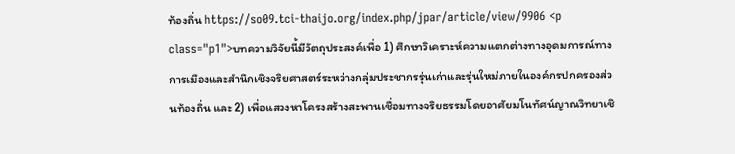ท้องถิ่น https://so09.tci-thaijo.org/index.php/jpar/article/view/9906 <p class="p1">บทความวิจัยนี้มีวัตถุประสงค์เพื่อ 1) ศึกษาวิเคราะห์ความแตกต่างทางอุดมการณ์ทางการเมืองและสำนึกเชิงจริยศาสตร์ระหว่างกลุ่มประชากรรุ่นเก่าและรุ่นใหม่ภายในองค์กรปกครองส่วนท้องถิ่น และ 2) เพื่อแสวงหาโครงสร้างสะพานเชื่อมทางจริยธรรมโดยอาศัยมโนทัศน์ญาณวิทยาเชิ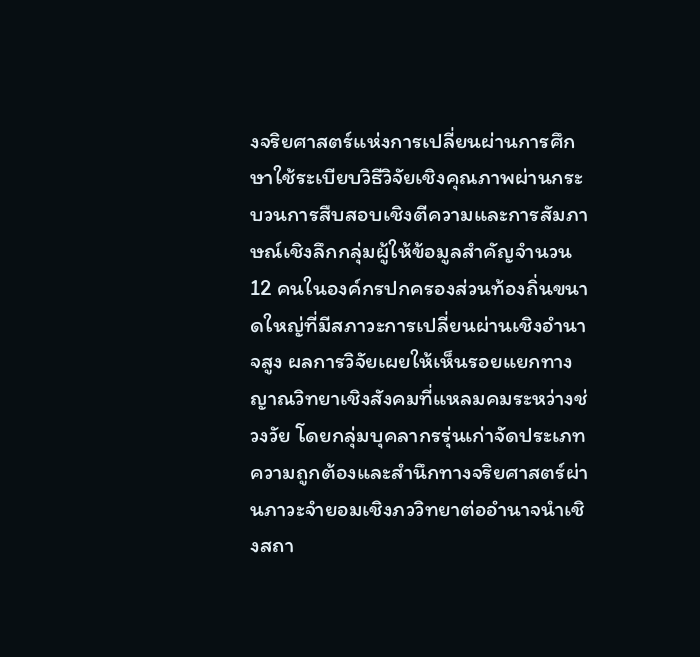งจริยศาสตร์แห่งการเปลี่ยนผ่านการศึกษาใช้ระเบียบวิธีวิจัยเชิงคุณภาพผ่านกระบวนการสืบสอบเชิงตีความและการสัมภาษณ์เชิงลึกกลุ่มผู้ให้ข้อมูลสำคัญจำนวน 12 คนในองค์กรปกครองส่วนท้องถิ่นขนาดใหญ่ที่มีสภาวะการเปลี่ยนผ่านเชิงอำนาจสูง ผลการวิจัยเผยให้เห็นรอยแยกทางญาณวิทยาเชิงสังคมที่แหลมคมระหว่างช่วงวัย โดยกลุ่มบุคลากรรุ่นเก่าจัดประเภทความถูกต้องและสำนึกทางจริยศาสตร์ผ่านภาวะจำยอมเชิงภววิทยาต่ออำนาจนำเชิงสถา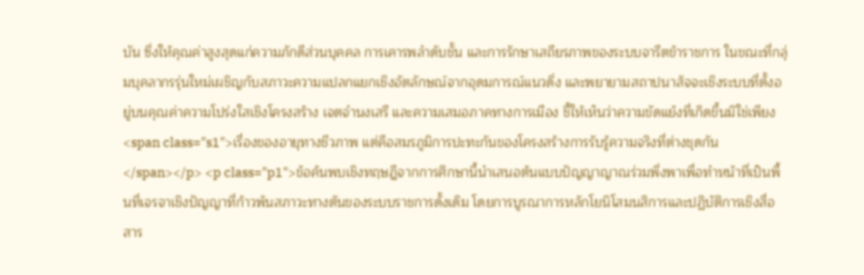บัน ซึ่งให้คุณค่าสูงสุดแก่ความภักดีส่วนบุคคล การเคารพลำดับชั้น และการรักษาเสถียรภาพของระบบจารีตข้าราชการ ในขณะที่กลุ่มบุคลากรรุ่นใหม่เผชิญกับสภาวะความแปลกแยกเชิงอัตลักษณ์จากอุดมการณ์แนวดิ่ง และพยายามสถาปนาสัจจะเชิงระบบที่ตั้งอยู่บนคุณค่าความโปร่งใสเชิงโครงสร้าง เจตจำนงเสรี และความเสมอภาคทางการเมือง ชี้ให้เห็นว่าความขัดแย้งที่เกิดขึ้นมิใช่เพียง<span class="s1">เรื่องของอายุทางชีวภาพ แต่คือสมรภูมิการปะทะกันของโครงสร้างการรับรู้ความจริงที่ต่างชุดกัน</span></p> <p class="p1">ข้อค้นพบเชิงทฤษฎีจากการศึกษานี้นำเสนอต้นแบบปัญญาญาณร่วมพึ่งพาเพื่อทำหน้าที่เป็นพื้นที่เจรจาเชิงปัญญาที่ก้าวพ้นสภาวะทางตันของระบบราชการดั้งเดิม โดยการบูรณาการหลักโยนิโสมนสิการและปฏิบัติการเชิงสื่อสาร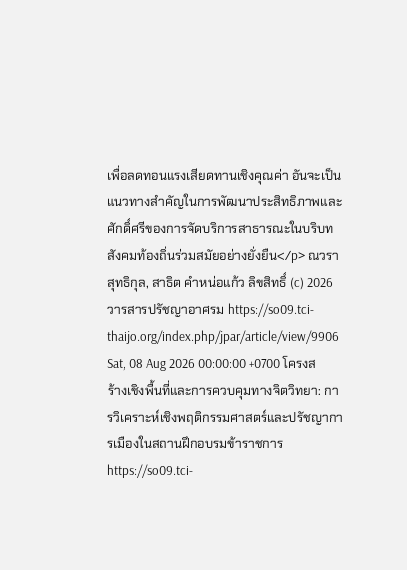เพื่อลดทอนแรงเสียดทานเชิงคุณค่า อันจะเป็นแนวทางสำคัญในการพัฒนาประสิทธิภาพและศักดิ์ศรีของการจัดบริการสาธารณะในบริบทสังคมท้องถิ่นร่วมสมัยอย่างยั่งยืน</p> ณวรา สุทธิกุล, สาธิต คำหน่อแก้ว ลิขสิทธิ์ (c) 2026 วารสารปรัชญาอาศรม https://so09.tci-thaijo.org/index.php/jpar/article/view/9906 Sat, 08 Aug 2026 00:00:00 +0700 โครงสร้างเชิงพื้นที่และการควบคุมทางจิตวิทยา: การวิเคราะห์เชิงพฤติกรรมศาสตร์และปรัชญาการเมืองในสถานฝึกอบรมข้าราชการ https://so09.tci-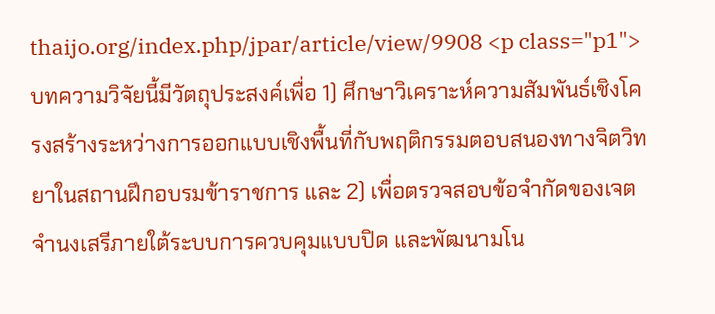thaijo.org/index.php/jpar/article/view/9908 <p class="p1">บทความวิจัยนี้มีวัตถุประสงค์เพื่อ 1) ศึกษาวิเคราะห์ความสัมพันธ์เชิงโครงสร้างระหว่างการออกแบบเชิงพื้นที่กับพฤติกรรมตอบสนองทางจิตวิทยาในสถานฝึกอบรมข้าราชการ และ 2) เพื่อตรวจสอบข้อจำกัดของเจตจำนงเสรีภายใต้ระบบการควบคุมแบบปิด และพัฒนามโน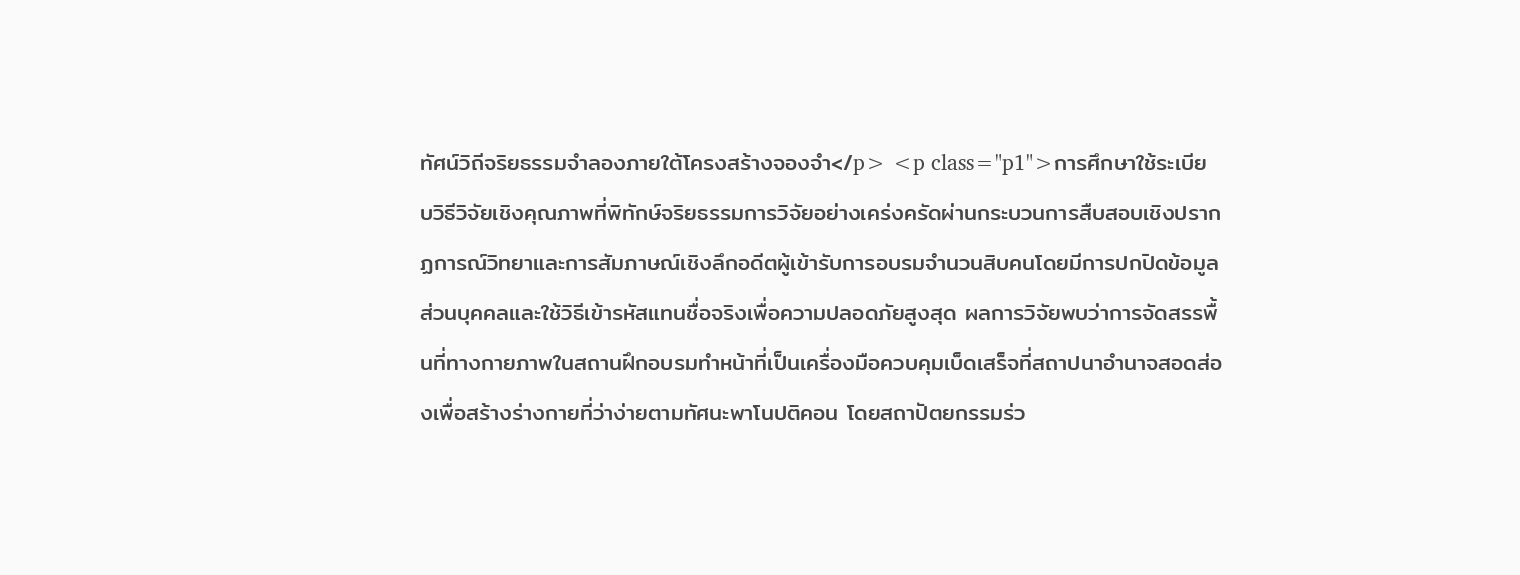ทัศน์วิถีจริยธรรมจำลองภายใต้โครงสร้างจองจำ</p> <p class="p1">การศึกษาใช้ระเบียบวิธีวิจัยเชิงคุณภาพที่พิทักษ์จริยธรรมการวิจัยอย่างเคร่งครัดผ่านกระบวนการสืบสอบเชิงปรากฏการณ์วิทยาและการสัมภาษณ์เชิงลึกอดีตผู้เข้ารับการอบรมจำนวนสิบคนโดยมีการปกปิดข้อมูลส่วนบุคคลและใช้วิธีเข้ารหัสแทนชื่อจริงเพื่อความปลอดภัยสูงสุด ผลการวิจัยพบว่าการจัดสรรพื้นที่ทางกายภาพในสถานฝึกอบรมทำหน้าที่เป็นเครื่องมือควบคุมเบ็ดเสร็จที่สถาปนาอำนาจสอดส่องเพื่อสร้างร่างกายที่ว่าง่ายตามทัศนะพาโนปติคอน โดยสถาปัตยกรรมร่ว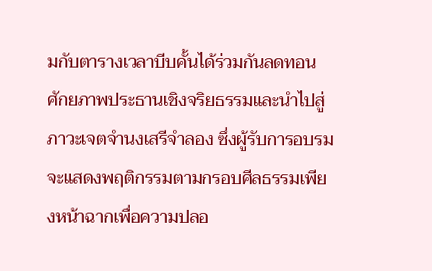มกับตารางเวลาบีบคั้นได้ร่วมกันลดทอนศักยภาพประธานเชิงจริยธรรมและนำไปสู่ภาวะเจตจำนงเสรีจำลอง ซึ่งผู้รับการอบรมจะแสดงพฤติกรรมตามกรอบศีลธรรมเพียงหน้าฉากเพื่อความปลอ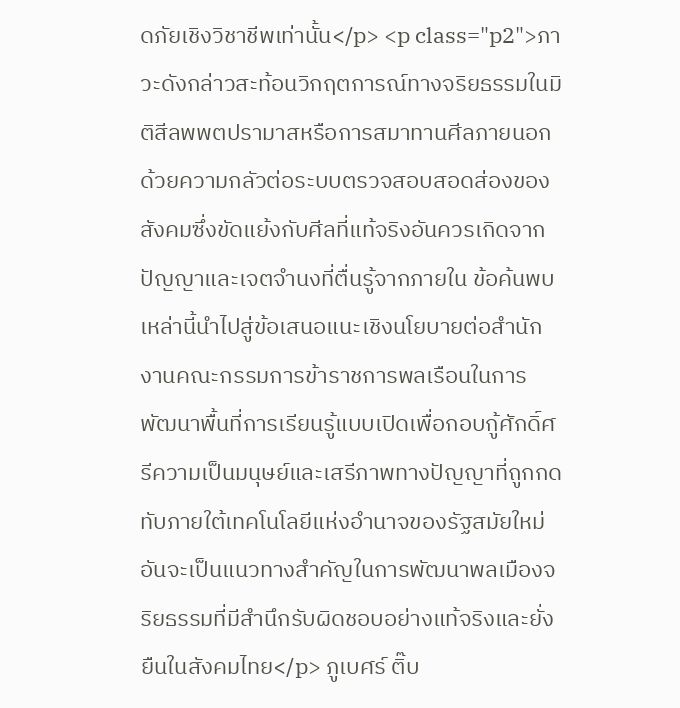ดภัยเชิงวิชาชีพเท่านั้น</p> <p class="p2">ภาวะดังกล่าวสะท้อนวิกฤตการณ์ทางจริยธรรมในมิติสีลพพตปรามาสหรือการสมาทานศีลภายนอกด้วยความกลัวต่อระบบตรวจสอบสอดส่องของสังคมซึ่งขัดแย้งกับศีลที่แท้จริงอันควรเกิดจากปัญญาและเจตจำนงที่ตื่นรู้จากภายใน ข้อค้นพบเหล่านี้นำไปสู่ข้อเสนอแนะเชิงนโยบายต่อสำนักงานคณะกรรมการข้าราชการพลเรือนในการพัฒนาพื้นที่การเรียนรู้แบบเปิดเพื่อกอบกู้ศักดิ์ศรีความเป็นมนุษย์และเสรีภาพทางปัญญาที่ถูกกดทับภายใต้เทคโนโลยีแห่งอำนาจของรัฐสมัยใหม่ อันจะเป็นแนวทางสำคัญในการพัฒนาพลเมืองจริยธรรมที่มีสำนึกรับผิดชอบอย่างแท้จริงและยั่งยืนในสังคมไทย</p> ภูเบศร์ ติ๊บ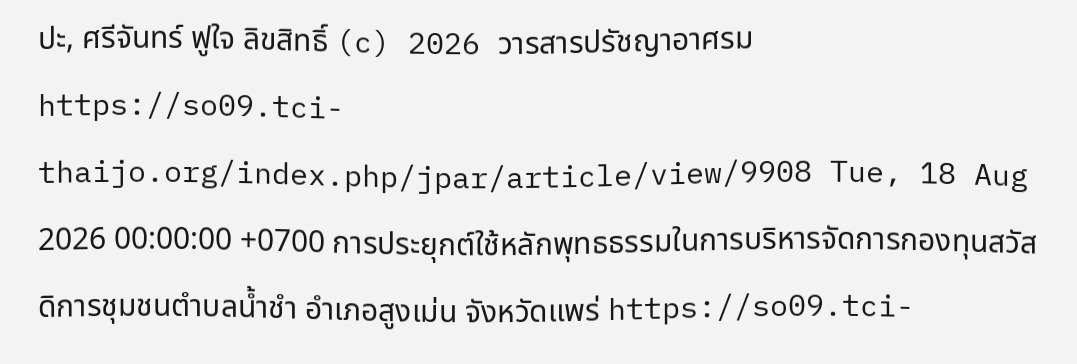ปะ, ศรีจันทร์ ฟูใจ ลิขสิทธิ์ (c) 2026 วารสารปรัชญาอาศรม https://so09.tci-thaijo.org/index.php/jpar/article/view/9908 Tue, 18 Aug 2026 00:00:00 +0700 การประยุกต์ใช้หลักพุทธธรรมในการบริหารจัดการกองทุนสวัสดิการชุมชนตำบลน้ำชำ อำเภอสูงเม่น จังหวัดแพร่ https://so09.tci-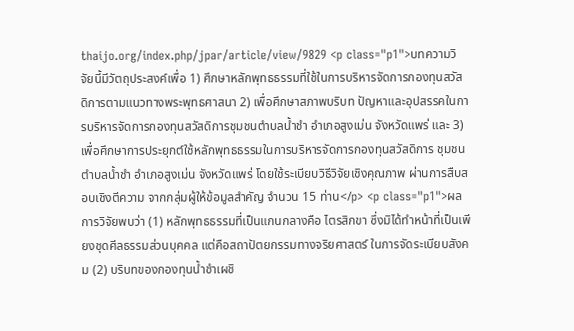thaijo.org/index.php/jpar/article/view/9829 <p class="p1">บทความวิจัยนี้มีวัตถุประสงค์เพื่อ 1) ศึกษาหลักพุทธธรรมที่ใช้ในการบริหารจัดการกองทุนสวัสดิการตามแนวทางพระพุทธศาสนา 2) เพื่อศึกษาสภาพบริบท ปัญหาและอุปสรรคในการบริหารจัดการกองทุนสวัสดิการชุมชนตำบลน้ำชำ อำเภอสูงเม่น จังหวัดแพร่ และ 3) เพื่อศึกษาการประยุกต์ใช้หลักพุทธธรรมในการบริหารจัดการกองทุนสวัสดิการ ชุมชนตำบลน้ำชำ อำเภอสูงเม่น จังหวัดแพร่ โดยใช้ระเบียบวิธีวิจัยเชิงคุณภาพ ผ่านการสืบสอบเชิงตีความ จากกลุ่มผู้ให้ข้อมูลสำคัญ จำนวน 15 ท่าน</p> <p class="p1">ผลการวิจัยพบว่า (1) หลักพุทธธรรมที่เป็นแกนกลางคือ ไตรสิกขา ซึ่งมิได้ทำหน้าที่เป็นเพียงชุดศีลธรรมส่วนบุคคล แต่คือสถาปัตยกรรมทางจริยศาสตร์ ในการจัดระเบียบสังคม (2) บริบทของกองทุนน้ำชำเผชิ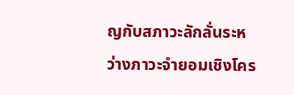ญกับสภาวะลักลั่นระหว่างภาวะจำยอมเชิงโคร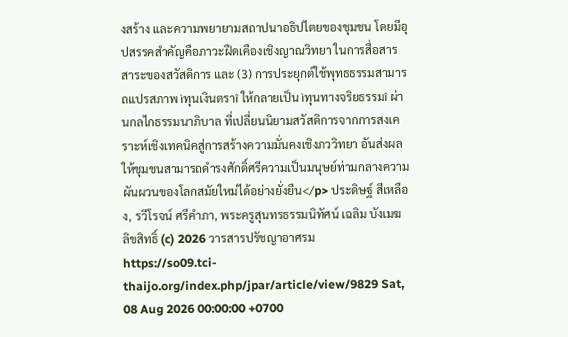งสร้าง และความพยายามสถาปนาอธิปไตยของชุมชน โดยมีอุปสรรคสำคัญคือภาวะฝืดเคืองเชิงญาณวิทยา ในการสื่อสารสาระของสวัสดิการ และ (3) การประยุกต์ใช้พุทธธรรมสามารถแปรสภาพ ìทุนเงินตราî ให้กลายเป็น ìทุนทางจริยธรรมî ผ่านกลไกธรรมนาภิบาล ที่เปลี่ยนนิยามสวัสดิการจากการสงเคราะห์เชิงเทคนิคสู่การสร้างความมั่นคงเชิงภววิทยา อันส่งผลให้ชุมชนสามารถดำรงศักดิ์ศรีความเป็นมนุษย์ท่ามกลางความผันผวนของโลกสมัยใหม่ได้อย่างยั่งยืน</p> ประดิษฐ์ สีเหลือง, รวีโรจน์ ศรีคำภา, พระครูสุนทรธรรมนิทัศน์ เฉลิม บังเมฆ ลิขสิทธิ์ (c) 2026 วารสารปรัชญาอาศรม https://so09.tci-thaijo.org/index.php/jpar/article/view/9829 Sat, 08 Aug 2026 00:00:00 +0700